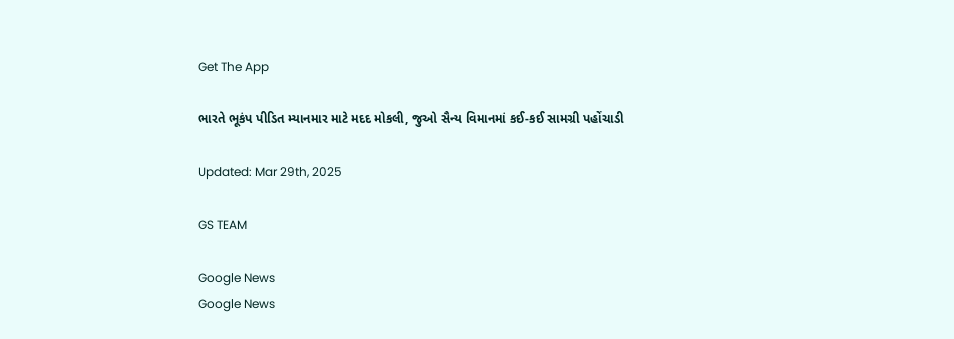Get The App

ભારતે ભૂકંપ પીડિત મ્યાનમાર માટે મદદ મોકલી, જુઓ સૈન્ય વિમાનમાં કઈ-કઈ સામગ્રી પહોંચાડી

Updated: Mar 29th, 2025

GS TEAM

Google News
Google News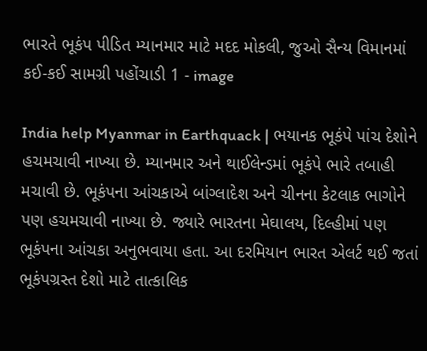ભારતે ભૂકંપ પીડિત મ્યાનમાર માટે મદદ મોકલી, જુઓ સૈન્ય વિમાનમાં કઈ-કઈ સામગ્રી પહોંચાડી 1 - image

India help Myanmar in Earthquack | ભયાનક ભૂકંપે પાંચ દેશોને હચમચાવી નાખ્યા છે. મ્યાનમાર અને થાઈલેન્ડમાં ભૂકંપે ભારે તબાહી મચાવી છે. ભૂકંપના આંચકાએ બાંગ્લાદેશ અને ચીનના કેટલાક ભાગોને પણ હચમચાવી નાખ્યા છે. જ્યારે ભારતના મેઘાલય, દિલ્હીમાં પણ ભૂકંપના આંચકા અનુભવાયા હતા. આ દરમિયાન ભારત એલર્ટ થઈ જતાં ભૂકંપગ્રસ્ત દેશો માટે તાત્કાલિક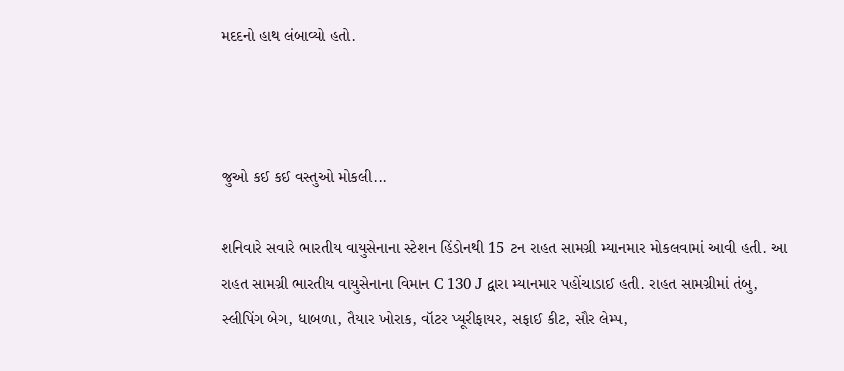મદદનો હાથ લંબાવ્યો હતો.



જુઓ કઈ કઈ વસ્તુઓ મોકલી...

શનિવારે સવારે ભારતીય વાયુસેનાના સ્ટેશન હિંડોનથી 15 ટન રાહત સામગ્રી મ્યાનમાર મોકલવામાં આવી હતી. આ રાહત સામગ્રી ભારતીય વાયુસેનાના વિમાન C 130 J દ્વારા મ્યાનમાર પહોંચાડાઈ હતી. રાહત સામગ્રીમાં તંબુ, સ્લીપિંગ બેગ, ધાબળા, તૈયાર ખોરાક, વૉટર પ્યૂરીફાયર, સફાઈ કીટ, સૌર લેમ્પ,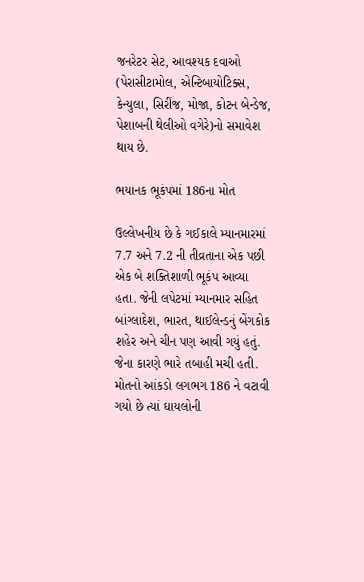જનરેટર સેટ, આવશ્યક દવાઓ (પેરાસીટામોલ, એન્ટિબાયોટિક્સ, કેન્યુલા, સિરીંજ, મોજા, કોટન બેન્ડેજ, પેશાબની થેલીઓ વગેરે)નો સમાવેશ થાય છે.

ભયાનક ભૂકંપમાં 186ના મોત

ઉલ્લેખનીય છે કે ગઈકાલે મ્યાનમારમાં 7.7 અને 7.2 ની તીવ્રતાના એક પછી એક બે શક્તિશાળી ભૂકંપ આવ્યા હતા. જેની લપેટમાં મ્યાનમાર સહિત બાંગ્લાદેશ, ભારત, થાઈલેન્ડનું બેંગકોક શહેર અને ચીન પણ આવી ગયું હતું. જેના કારણે ભારે તબાહી મચી હતી. મોતનો આંકડો લગભગ 186 ને વટાવી ગયો છે ત્યાં ઘાયલોની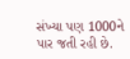સંખ્યા પણ 1000ને પાર જતી રહી છે.